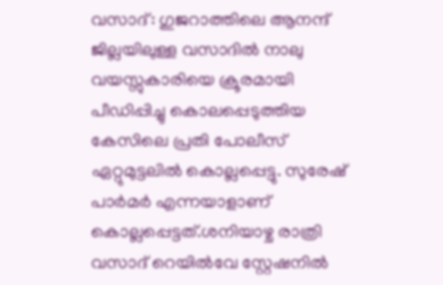വസാദ്: ഗുജറാത്തിലെ ആനന്ദ് ജില്ലയിലുള്ള വസാദിൽ നാലു വയസ്സുകാരിയെ ക്രൂരമായി പീഡിപ്പിച്ചു കൊലപ്പെടുത്തിയ കേസിലെ പ്രതി പോലീസ് ഏറ്റുമുട്ടലിൽ കൊല്ലപ്പെട്ടു. സുരേഷ് പാർമർ എന്നയാളാണ് കൊല്ലപ്പെട്ടത്.ശനിയാഴ്ച രാത്രി വസാദ് റെയിൽവേ സ്റ്റേഷനിൽ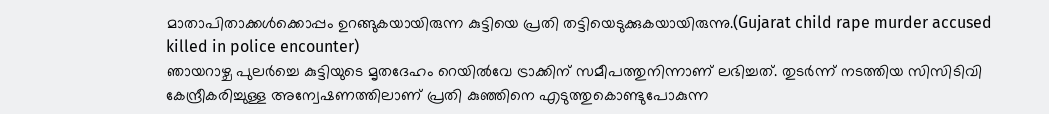മാതാപിതാക്കൾക്കൊപ്പം ഉറങ്ങുകയായിരുന്ന കുട്ടിയെ പ്രതി തട്ടിയെടുക്കുകയായിരുന്നു.(Gujarat child rape murder accused killed in police encounter)
ഞായറാഴ്ച പുലർച്ചെ കുട്ടിയുടെ മൃതദേഹം റെയിൽവേ ട്രാക്കിന് സമീപത്തുനിന്നാണ് ലഭിച്ചത്. തുടർന്ന് നടത്തിയ സിസിടിവി കേന്ദ്രീകരിച്ചുള്ള അന്വേഷണത്തിലാണ് പ്രതി കുഞ്ഞിനെ എടുത്തുകൊണ്ടുപോകുന്ന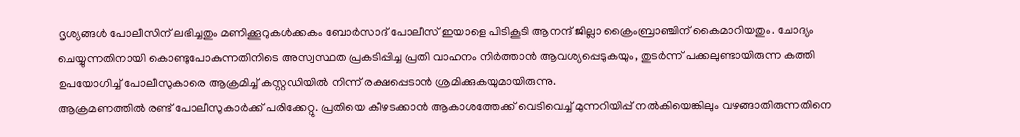ദൃശ്യങ്ങൾ പോലീസിന് ലഭിച്ചതും മണിക്കൂറുകൾക്കകം ബോർസാദ് പോലീസ് ഇയാളെ പിടികൂടി ആനന്ദ് ജില്ലാ ക്രൈംബ്രാഞ്ചിന് കൈമാറിയതും. ചോദ്യം ചെയ്യുന്നതിനായി കൊണ്ടുപോകുന്നതിനിടെ അസ്വസ്ഥത പ്രകടിപ്പിച്ച പ്രതി വാഹനം നിർത്താൻ ആവശ്യപ്പെടുകയും, തുടർന്ന് പക്കലുണ്ടായിരുന്ന കത്തി ഉപയോഗിച്ച് പോലീസുകാരെ ആക്രമിച്ച് കസ്റ്റഡിയിൽ നിന്ന് രക്ഷപ്പെടാൻ ശ്രമിക്കുകയുമായിരുന്നു.
ആക്രമണത്തിൽ രണ്ട് പോലീസുകാർക്ക് പരിക്കേറ്റു. പ്രതിയെ കീഴടക്കാൻ ആകാശത്തേക്ക് വെടിവെച്ച് മുന്നറിയിപ്പ് നൽകിയെങ്കിലും വഴങ്ങാതിരുന്നതിനെ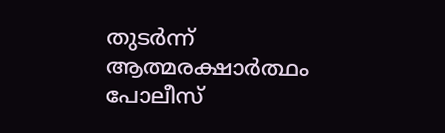തുടർന്ന് ആത്മരക്ഷാർത്ഥം പോലീസ്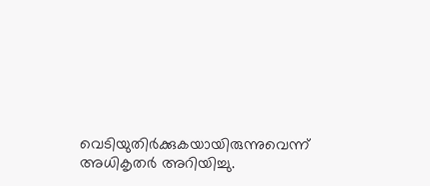വെടിയുതിർക്കുകയായിരുന്നുവെന്ന് അധികൃതർ അറിയിച്ചു.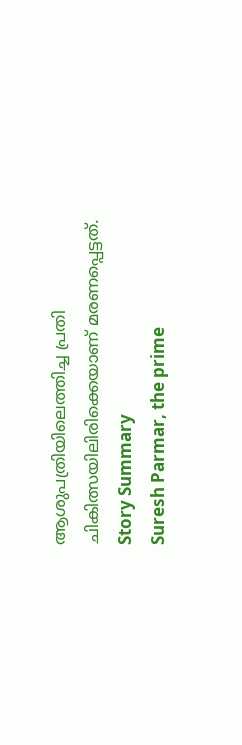ആശുപത്രിയിലെത്തിച്ച പ്രതി ചികിത്സയിലിരിക്കെയാണ് മരണപ്പെട്ടത്.
Story Summary
Suresh Parmar, the prime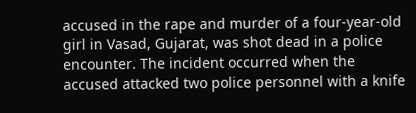accused in the rape and murder of a four-year-old girl in Vasad, Gujarat, was shot dead in a police encounter. The incident occurred when the accused attacked two police personnel with a knife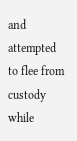and attempted to flee from custody while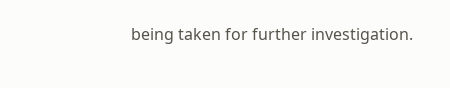being taken for further investigation.